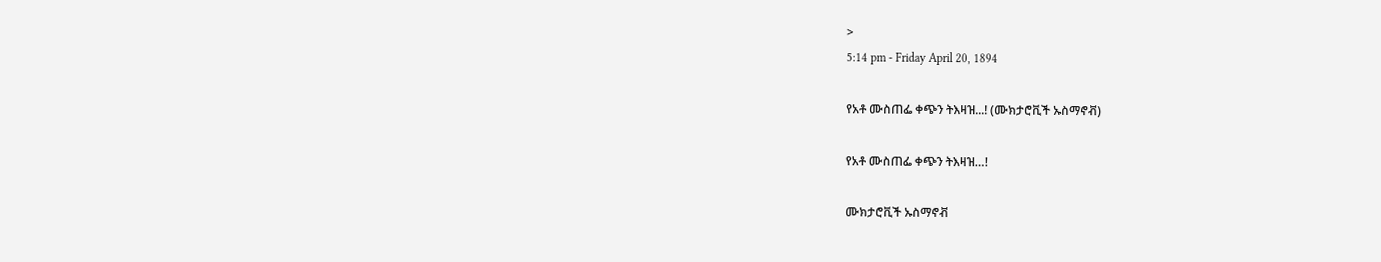>
5:14 pm - Friday April 20, 1894

የአቶ ሙስጠፌ ቀጭን ትእዛዝ...! (ሙክታሮቪች ኡስማኖቭ)

የአቶ ሙስጠፌ ቀጭን ትእዛዝ…!

ሙክታሮቪች ኡስማኖቭ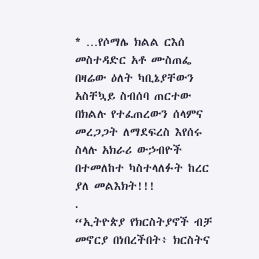* …የሶማሌ ክልል ርእሰ መስተዳድር አቶ ሙስጠፌ በዛሬው ዕለት ካቢኔያቸውን አስቸኳይ ስብሰባ ጠርተው በክልሉ የተፈጠረውን ሰላምና መረጋጋት ለማደፍረስ እየሰሩ ስላሉ አክራሪ ውኃብዮች በተመለከተ ካስተላለፉት ከረር ያለ መልእክት!!!
.
“ኢትዮጵያ የክርስትያኖች ብቻ መኖርያ በነበረችበት፥ ክርስትና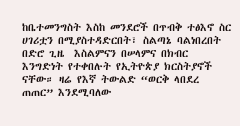ከቤተመንግስት እስከ መንደሮች በጥብቅ ተፅእኖ ስር ሀገሪቷን በሚያስተዳድርበት፣ ስልጣኔ ባልነበረበት በድሮ ጊዜ  እስልምናን በሠላምና በክብር እንግድነት የተቀበሉት የኢትዮጵያ ክርስትያኖች ናቸው። ዛሬ የእኛ ትውልድ “ወርቅ ላበደረ ጠጠር” እንደሚባለው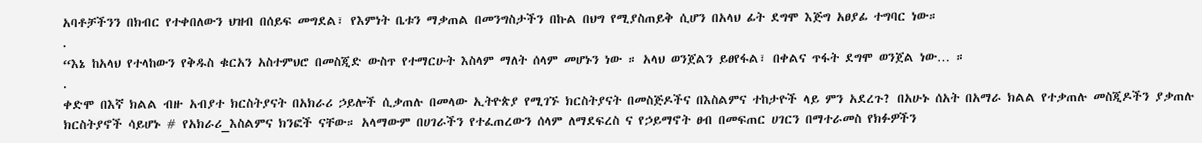አባቶቻችንን በክብር የተቀበለውን ህዝብ በሰይፍ መግደል፣ የእምነት ቤቱን ማቃጠል በመንግስታችን በኩል በህግ የሚያስጠይቅ ሲሆን በአላህ ፊት ደግሞ እጅግ አፀያፊ ተግባር ነው።
.
“እኔ ከአላህ የተላከውን የቅዱስ ቁርአን አስተምህሮ በመስጂድ ውስጥ የተማርሁት እስላም ማለት ሰላም መሆኑን ነው ። አላህ ወንጀልን ይፀየፋል፣ በቀልና ጥፋት ደግሞ ወንጀል ነው… ።
.
ቀድሞ በእኛ ክልል ብዙ አብያተ ክርስትያናት በአክራሪ ኃይሎች ሲቃጠሉ በመላው ኢትዮጵያ የሚገኙ ክርስትያናት በመስጅዶችና በእስልምና ተከታዮች ላይ ምን አደረጉ? በአሁኑ ሰአት በአማራ ክልል የተቃጠሉ መስጂዶችን ያቃጠሉ ክርስትያኖች ሳይሆኑ # የአክራሪ_እስልምና ክንፎች ናቸው። አላማውም በሀገራችን የተፈጠረውን ሰላም ለማደፍረስ ና የኃይማኖት ፀብ በመፍጠር ሀገርን በማተራመስ የክፉዎችን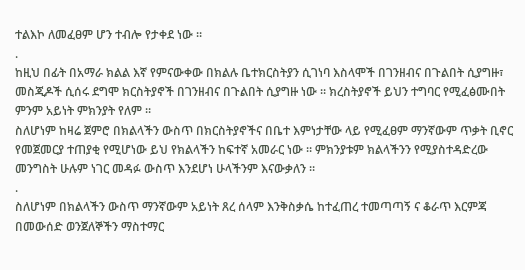ተልእኮ ለመፈፀም ሆን ተብሎ የታቀደ ነው ።
.
ከዚህ በፊት በአማራ ክልል እኛ የምናውቀው በክልሉ ቤተክርስትያን ሲገነባ እስላሞች በገንዘብና በጉልበት ሲያግዙ፣ መስጂዶች ሲሰሩ ደግሞ ክርስትያኖች በገንዘብና በጉልበት ሲያግዙ ነው ። ክረስትያኖች ይህን ተግባር የሚፈፅሙበት ምንም አይነት ምክንያት የለም ።
ስለሆነም ከዛሬ ጀምሮ በክልላችን ውስጥ በክርስትያኖችና በቤተ እምነታቸው ላይ የሚፈፀም ማንኛውም ጥቃት ቢኖር የመጀመርያ ተጠያቂ የሚሆነው ይህ የክልላችን ከፍተኛ አመራር ነው ። ምክንያቱም ክልላችንን የሚያስተዳድረው መንግስት ሁሉም ነገር መዳፉ ውስጥ እንደሆነ ሁላችንም እናውቃለን ።
.
ስለሆነም በክልላችን ውስጥ ማንኛውም አይነት ጸረ ሰላም እንቅስቃሴ ከተፈጠረ ተመጣጣኝ ና ቆራጥ እርምጃ በመውሰድ ወንጀለኞችን ማስተማር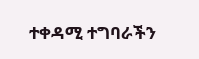ተቀዳሚ ተግባራችን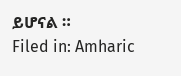ይሆናል ።
Filed in: Amharic